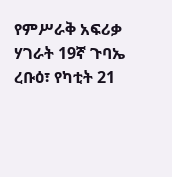የምሥራቅ አፍሪቃ ሃገራት 19ኛ ጉባኤ
ረቡዕ፣ የካቲት 21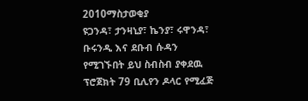2010ማስታወቂያ
ዩጋንዳ፣ ታንዛኒያ፣ ኬንያ፣ ሩዋንዳ፣ ቡሩንዲ እና ደቡብ ሱዳን የሚገኙበት ይህ ስብስብ ያቀደዉ ፕሮጀክት 79 ቢሊየን ዶላር የሚፈጅ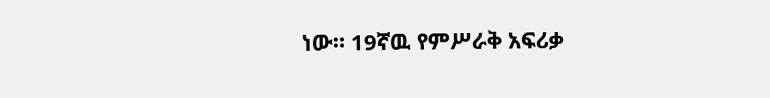ነው። 19ኛዉ የምሥራቅ አፍሪቃ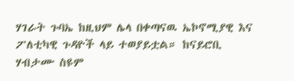ሃገራት ጉባኤ ከዚህም ሌላ በቀጣናዉ ኤኮኖሚያዊ እና ፖለቲካዊ ጉዳዮች ላይ ተወያይቷል። ከናይሮቢ ሃብታሙ ስዩም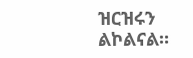ዝርዝሩን ልኮልናል።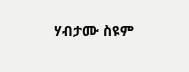ሃብታሙ ስዩም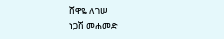ሸዋዬ ለገሠ
ነጋሽ መሐመድ